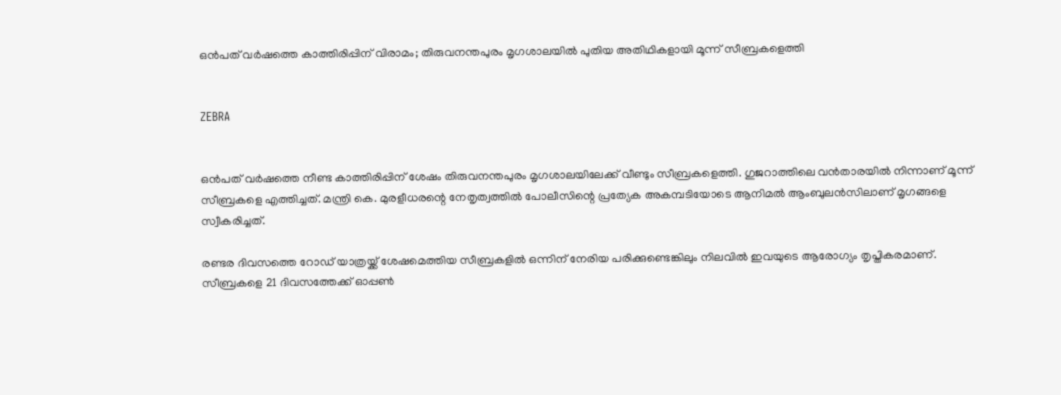ഒന്‍പത് വര്‍ഷത്തെ കാത്തിരിപ്പിന് വിരാമം; തിരുവനന്തപുരം മൃഗശാലയില്‍ പുതിയ അതിഥികളായി മൂന്ന് സീബ്രകളെത്തി


ZEBRA


ഒന്‍പത് വര്‍ഷത്തെ നീണ്ട കാത്തിരിപ്പിന് ശേഷം തിരുവനന്തപുരം മൃഗശാലയിലേക്ക് വീണ്ടും സീബ്രകളെത്തി. ഗുജറാത്തിലെ വന്‍താരയില്‍ നിന്നാണ് മൂന്ന് സീബ്രകളെ എത്തിച്ചത്. മന്ത്രി കെ. മുരളീധരന്റെ നേതൃത്വത്തില്‍ പോലീസിന്റെ പ്രത്യേക അകമ്പടിയോടെ ആനിമല്‍ ആംബുലന്‍സിലാണ് മൃഗങ്ങളെ സ്വീകരിച്ചത്.

രണ്ടര ദിവസത്തെ റോഡ് യാത്രയ്ക്ക് ശേഷമെത്തിയ സീബ്രകളില്‍ ഒന്നിന് നേരിയ പരിക്കുണ്ടെങ്കിലും നിലവില്‍ ഇവയുടെ ആരോഗ്യം തൃപ്തികരമാണ്. സീബ്രകളെ 21 ദിവസത്തേക്ക് ഓപ്പണ്‍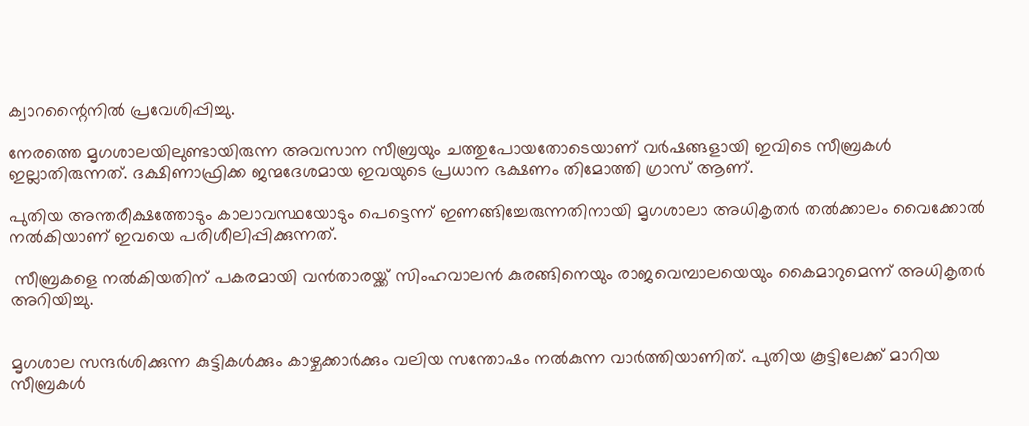ക്വാറന്റൈനില്‍ പ്രവേശിപ്പിച്ചു.

നേരത്തെ മൃഗശാലയിലുണ്ടായിരുന്ന അവസാന സീബ്രയും ചത്തുപോയതോടെയാണ് വര്‍ഷങ്ങളായി ഇവിടെ സീബ്രകള്‍ ഇല്ലാതിരുന്നത്. ദക്ഷിണാഫ്രിക്ക ജന്മദേശമായ ഇവയുടെ പ്രധാന ഭക്ഷണം തിമോത്തി ഗ്രാസ് ആണ്.

പുതിയ അന്തരീക്ഷത്തോടും കാലാവസ്ഥയോടും പെട്ടെന്ന് ഇണങ്ങിച്ചേരുന്നതിനായി മൃഗശാലാ അധികൃതര്‍ തല്‍ക്കാലം വൈക്കോല്‍ നല്‍കിയാണ് ഇവയെ പരിശീലിപ്പിക്കുന്നത്.

 സീബ്രകളെ നല്‍കിയതിന് പകരമായി വന്‍താരയ്ക്ക് സിംഹവാലന്‍ കുരങ്ങിനെയും രാജവെമ്പാലയെയും കൈമാറുമെന്ന് അധികൃതര്‍ അറിയിച്ചു.


മൃഗശാല സന്ദര്‍ശിക്കുന്ന കുട്ടികള്‍ക്കും കാഴ്ചക്കാര്‍ക്കും വലിയ സന്തോഷം നല്‍കുന്ന വാര്‍ത്തിയാണിത്. പുതിയ കൂട്ടിലേക്ക് മാറിയ സീബ്രകള്‍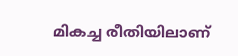മികച്ച രീതിയിലാണ്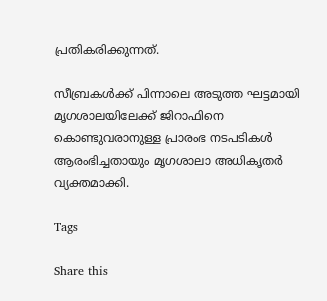പ്രതികരിക്കുന്നത്.

സീബ്രകള്‍ക്ക് പിന്നാലെ അടുത്ത ഘട്ടമായി മൃഗശാലയിലേക്ക് ജിറാഫിനെ കൊണ്ടുവരാനുള്ള പ്രാരംഭ നടപടികള്‍ ആരംഭിച്ചതായും മൃഗശാലാ അധികൃതര്‍ വ്യക്തമാക്കി.

Tags

Share this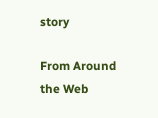story

From Around the Web